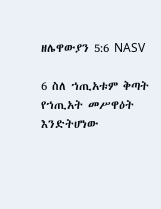ዘሌዋውያን 5:6 NASV

6 ስለ ኀጢአቱም ቅጣት የኀጢአት መሥዋዕት እንድትሆነው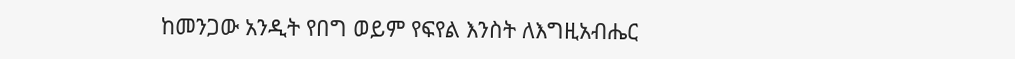ከመንጋው አንዲት የበግ ወይም የፍየል እንስት ለእግዚአብሔር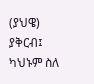(ያህዌ) ያቅርብ፤ ካህኑም ስለ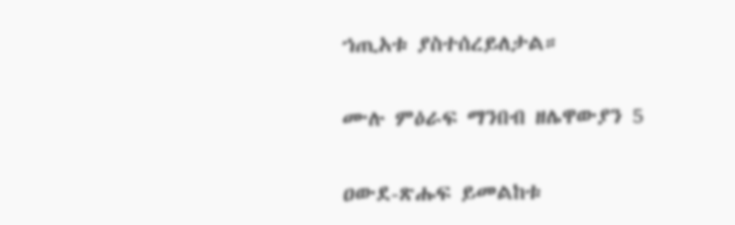ኀጢአቱ ያስተሰረይለታል።

ሙሉ ምዕራፍ ማንበብ ዘሌዋውያን 5

ዐውደ-ጽሑፍ ይመልከቱ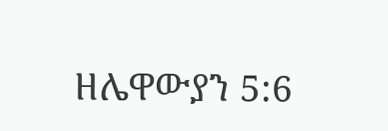ዘሌዋውያን 5:6